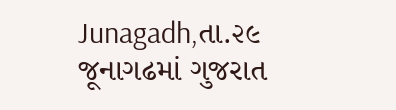Junagadh,તા.૨૯
જૂનાગઢમાં ગુજરાત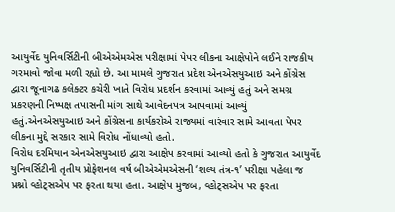આયુર્વેદ યુનિવર્સિટીની બીએએમએસ પરીક્ષામાં પેપર લીકના આક્ષેપોને લઈને રાજકીય ગરમાવો જોવા મળી રહ્યો છે. આ મામલે ગુજરાત પ્રદેશ એનએસયુઆઇ અને કોંગ્રેસ દ્વારા જૂનાગઢ કલેક્ટર કચેરી ખાતે વિરોધ પ્રદર્શન કરવામાં આવ્યું હતું અને સમગ્ર પ્રકરણની નિષ્પક્ષ તપાસની માંગ સાથે આવેદનપત્ર આપવામાં આવ્યું હતું.એનએસયુઆઇ અને કોંગ્રેસના કાર્યકરોએ રાજ્યમાં વારંવાર સામે આવતા પેપર લીકના મુદ્દે સરકાર સામે વિરોધ નોંધાવ્યો હતો.
વિરોધ દરમિયાન એનએસયુઆઇ દ્વારા આક્ષેપ કરવામાં આવ્યો હતો કે ગુજરાત આયુર્વેદ યુનિવર્સિટીની તૃતીય પ્રોફેશનલ વર્ષ બીએએમએસની ‘શલ્ય તંત્ર-૧’ પરીક્ષા પહેલા જ પ્રશ્નો વ્હોટ્સએપ પર ફરતા થયા હતા. આક્ષેપ મુજબ, વ્હોટ્સએપ પર ફરતા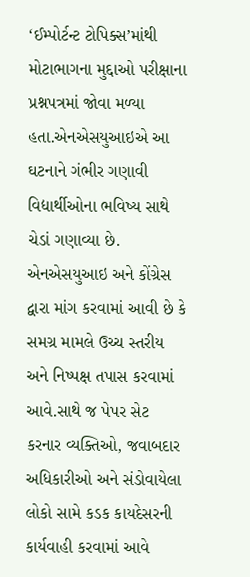‘ઈમ્પોર્ટન્ટ ટોપિક્સ’માંથી મોટાભાગના મુદ્દાઓ પરીક્ષાના પ્રશ્નપત્રમાં જોવા મળ્યા હતા.એનએસયુઆઇએ આ ઘટનાને ગંભીર ગણાવી વિદ્યાર્થીઓના ભવિષ્ય સાથે ચેડાં ગણાવ્યા છે.
એનએસયુઆઇ અને કોંગ્રેસ દ્વારા માંગ કરવામાં આવી છે કે સમગ્ર મામલે ઉચ્ચ સ્તરીય અને નિષ્પક્ષ તપાસ કરવામાં આવે.સાથે જ પેપર સેટ કરનાર વ્યક્તિઓ, જવાબદાર અધિકારીઓ અને સંડોવાયેલા લોકો સામે કડક કાયદેસરની કાર્યવાહી કરવામાં આવે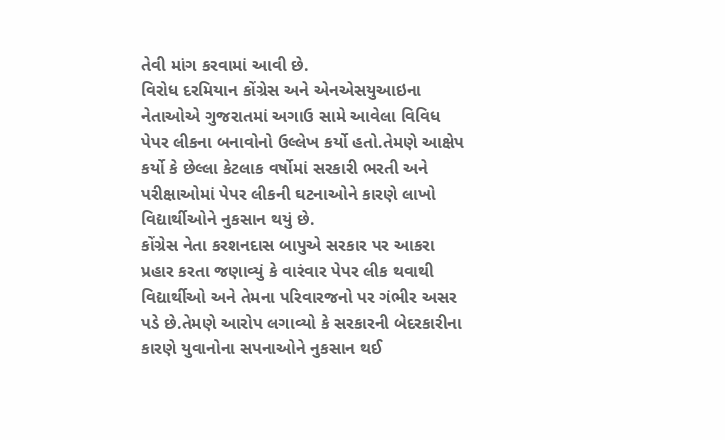તેવી માંગ કરવામાં આવી છે.
વિરોધ દરમિયાન કોંગ્રેસ અને એનએસયુઆઇના નેતાઓએ ગુજરાતમાં અગાઉ સામે આવેલા વિવિધ પેપર લીકના બનાવોનો ઉલ્લેખ કર્યો હતો.તેમણે આક્ષેપ કર્યો કે છેલ્લા કેટલાક વર્ષોમાં સરકારી ભરતી અને પરીક્ષાઓમાં પેપર લીકની ઘટનાઓને કારણે લાખો વિદ્યાર્થીઓને નુકસાન થયું છે.
કોંગ્રેસ નેતા કરશનદાસ બાપુએ સરકાર પર આકરા પ્રહાર કરતા જણાવ્યું કે વારંવાર પેપર લીક થવાથી વિદ્યાર્થીઓ અને તેમના પરિવારજનો પર ગંભીર અસર પડે છે.તેમણે આરોપ લગાવ્યો કે સરકારની બેદરકારીના કારણે યુવાનોના સપનાઓને નુકસાન થઈ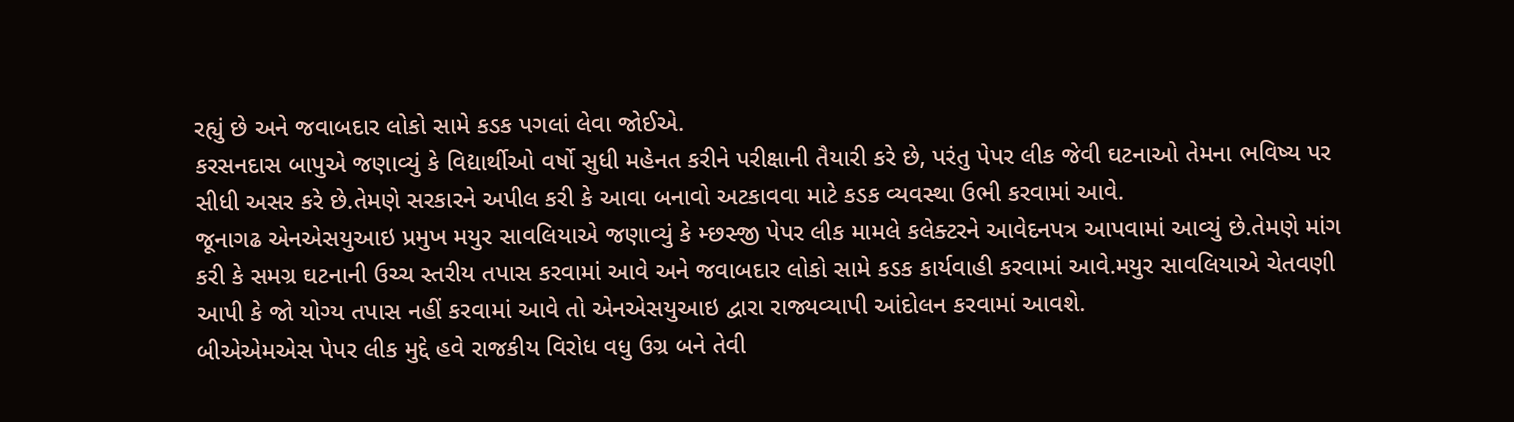રહ્યું છે અને જવાબદાર લોકો સામે કડક પગલાં લેવા જોઈએ.
કરસનદાસ બાપુએ જણાવ્યું કે વિદ્યાર્થીઓ વર્ષો સુધી મહેનત કરીને પરીક્ષાની તૈયારી કરે છે, પરંતુ પેપર લીક જેવી ઘટનાઓ તેમના ભવિષ્ય પર સીધી અસર કરે છે.તેમણે સરકારને અપીલ કરી કે આવા બનાવો અટકાવવા માટે કડક વ્યવસ્થા ઉભી કરવામાં આવે.
જૂનાગઢ એનએસયુઆઇ પ્રમુખ મયુર સાવલિયાએ જણાવ્યું કે મ્છસ્જી પેપર લીક મામલે કલેક્ટરને આવેદનપત્ર આપવામાં આવ્યું છે.તેમણે માંગ કરી કે સમગ્ર ઘટનાની ઉચ્ચ સ્તરીય તપાસ કરવામાં આવે અને જવાબદાર લોકો સામે કડક કાર્યવાહી કરવામાં આવે.મયુર સાવલિયાએ ચેતવણી આપી કે જો યોગ્ય તપાસ નહીં કરવામાં આવે તો એનએસયુઆઇ દ્વારા રાજ્યવ્યાપી આંદોલન કરવામાં આવશે.
બીએએમએસ પેપર લીક મુદ્દે હવે રાજકીય વિરોધ વધુ ઉગ્ર બને તેવી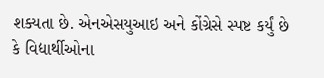શક્યતા છે. એનએસયુઆઇ અને કોંગ્રેસે સ્પષ્ટ કર્યું છે કે વિદ્યાર્થીઓના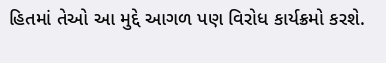હિતમાં તેઓ આ મુદ્દે આગળ પણ વિરોધ કાર્યક્રમો કરશે.